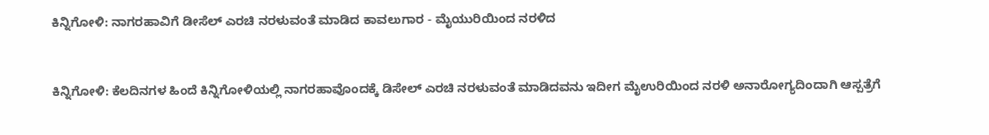ಕಿನ್ನಿಗೋಳಿ: ನಾಗರಹಾವಿಗೆ ಡೀಸೆಲ್ ಎರಚಿ ನರಳುವಂತೆ ಮಾಡಿದ ಕಾವಲುಗಾರ - ಮೈಯುರಿಯಿಂದ ನರಳಿದ


ಕಿನ್ನಿಗೋಳಿ: ಕೆಲದಿನಗಳ ಹಿಂದೆ ಕಿನ್ನಿಗೋಳಿಯಲ್ಲಿ ನಾಗರಹಾವೊಂದಕ್ಕೆ ಡಿಸೇಲ್ ಎರಚಿ ನರಳುವಂತೆ ಮಾಡಿದವನು ಇದೀಗ ಮೈಉರಿಯಿಂದ ನರಳಿ ಅನಾರೋಗ್ಯದಿಂದಾಗಿ ಆಸ್ಪತ್ರೆಗೆ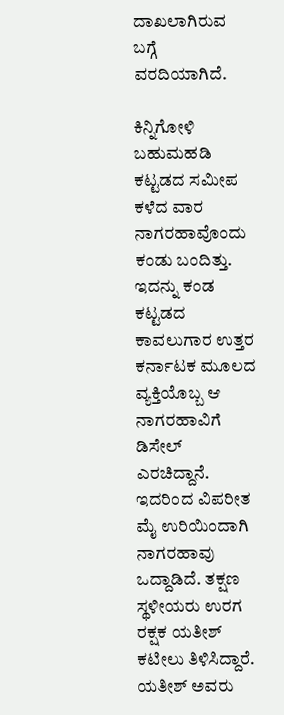ದಾಖಲಾಗಿರುವ ಬಗ್ಗೆ ವರದಿಯಾಗಿದೆ.

ಕಿನ್ನಿಗೋಳಿ ಬಹುಮಹಡಿ ಕಟ್ಟಡದ ಸಮೀಪ ಕಳೆದ ವಾರ ನಾಗರಹಾವೊಂದು ಕಂಡು ಬಂದಿತ್ತು. ಇದನ್ನು ಕಂಡ ಕಟ್ಟಡದ ಕಾವಲುಗಾರ ಉತ್ತರ ಕರ್ನಾಟಕ ಮೂಲದ ವ್ಯಕ್ತಿಯೊಬ್ಬ ಆ ನಾಗರಹಾವಿಗೆ ಡಿಸೇಲ್ ಎರಚಿದ್ದಾನೆ. ಇದರಿಂದ ವಿಪರೀತ ಮೈ ಉರಿಯಿಂದಾಗಿ ನಾಗರಹಾವು ಒದ್ದಾಡಿದೆ. ತಕ್ಷಣ ಸ್ಥಳೀಯರು ಉರಗ ರಕ್ಷಕ ಯತೀಶ್ ಕಟೀಲು ತಿಳಿಸಿದ್ದಾರೆ. ಯತೀಶ್ ಅವರು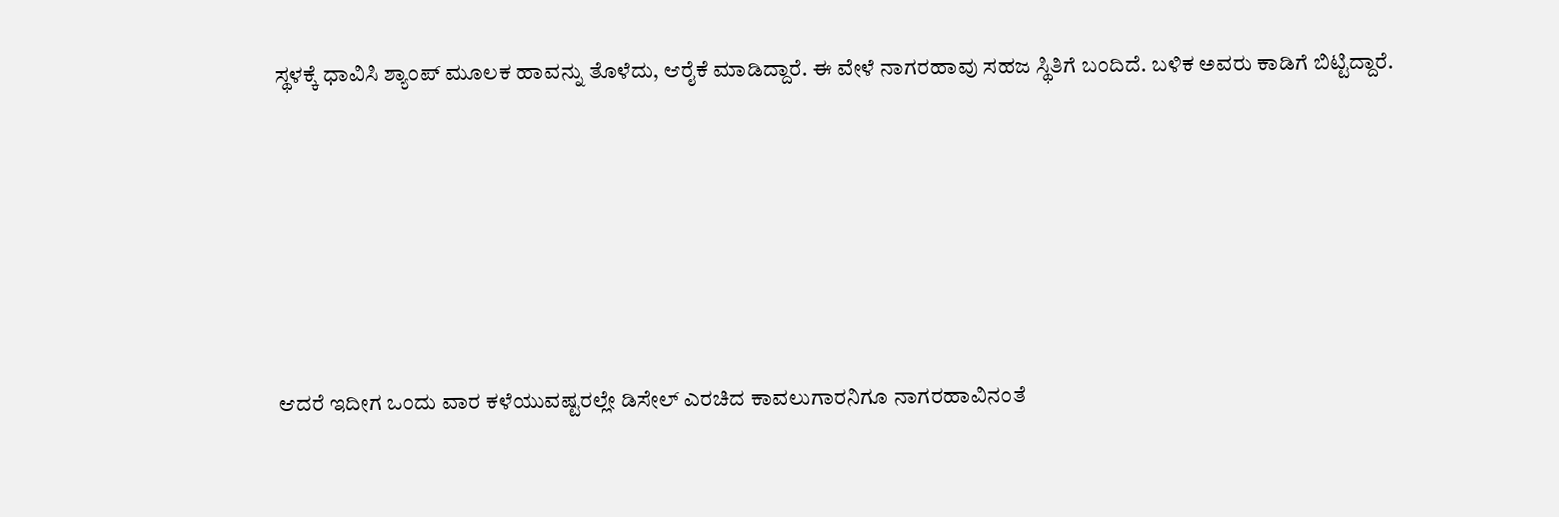ಸ್ಥಳಕ್ಕೆ ಧಾವಿಸಿ ಶ್ಯಾಂಪ್ ಮೂಲಕ ಹಾವನ್ನು ತೊಳೆದು, ಆರೈಕೆ ಮಾಡಿದ್ದಾರೆ. ಈ ವೇಳೆ ನಾಗರಹಾವು ಸಹಜ ಸ್ಥಿತಿಗೆ ಬಂದಿದೆ. ಬಳಿಕ ಅವರು ಕಾಡಿಗೆ ಬಿಟ್ಟಿದ್ದಾರೆ.






ಆದರೆ ಇದೀಗ ಒಂದು ವಾರ ಕಳೆಯುವಷ್ಟರಲ್ಲೇ ಡಿಸೇಲ್ ಎರಚಿದ ಕಾವಲುಗಾರನಿಗೂ ನಾಗರಹಾವಿನಂತೆ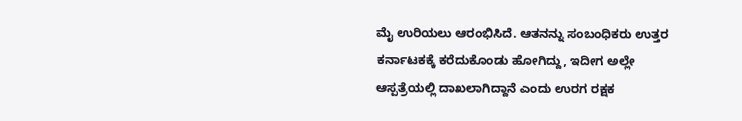ಮೈ ಉರಿಯಲು ಆರಂಭಿಸಿದೆ. ಆತನನ್ನು ಸಂಬಂಧಿಕರು ಉತ್ತರ ಕರ್ನಾಟಕಕ್ಕೆ ಕರೆದುಕೊಂಡು ಹೋಗಿದ್ದು, ಇದೀಗ ಅಲ್ಲೇ ಆಸ್ಪತ್ರೆಯಲ್ಲಿ ದಾಖಲಾಗಿದ್ದಾನೆ ಎಂದು ಉರಗ ರಕ್ಷಕ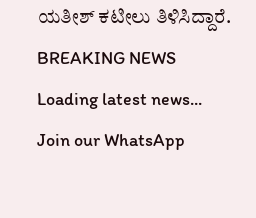ಯತೀಶ್ ಕಟೀಲು ತಿಳಿಸಿದ್ದಾರೆ.
BREAKING NEWS
Loading latest news...
Join our WhatsApp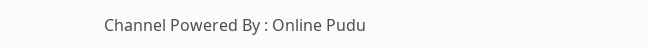Channel Powered By : Online Pudu